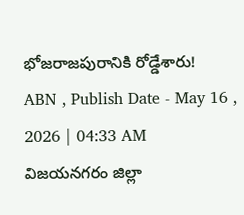భోజరాజపురానికి రోడ్డేశారు!
ABN , Publish Date - May 16 , 2026 | 04:33 AM
విజయనగరం జిల్లా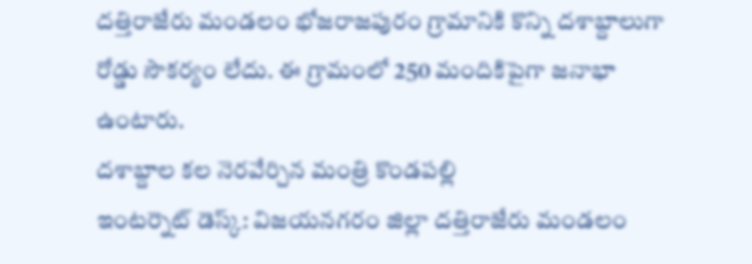దత్తిరాజేరు మండలం భోజరాజపురం గ్రామానికి కొన్ని దశాబ్దాలుగా రోడ్డు సౌకర్యం లేదు. ఈ గ్రామంలో 250 మందికిపైగా జనాభా ఉంటారు.
దశాబ్దాల కల నెరవేర్చిన మంత్రి కొండపల్లి
ఇంటర్నెట్ డెస్క్: విజయనగరం జిల్లా దత్తిరాజేరు మండలం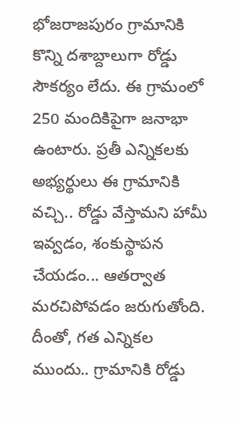భోజరాజపురం గ్రామానికి కొన్ని దశాబ్దాలుగా రోడ్డు సౌకర్యం లేదు. ఈ గ్రామంలో 250 మందికిపైగా జనాభా ఉంటారు. ప్రతీ ఎన్నికలకు అభ్యర్థులు ఈ గ్రామానికి వచ్చి.. రోడ్డు వేస్తామని హామీ ఇవ్వడం, శంకుస్థాపన చేయడం... ఆతర్వాత మరచిపోవడం జరుగుతోంది. దీంతో, గత ఎన్నికల ముందు.. గ్రామానికి రోడ్డు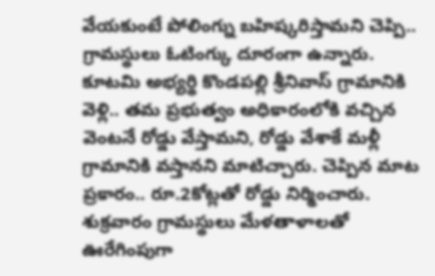వేయకుంటే పోలింగ్ను బహిష్కరిస్తామని చెప్పి.. గ్రామస్థులు ఓటింగ్కు దూరంగా ఉన్నారు. కూటమి అభ్యర్థి కొండపల్లి శ్రీనివాస్ గ్రామానికి వెళ్లి.. తమ ప్రభుత్వం అధికారంలోకి వచ్చిన వెంటనే రోడ్డు వేస్తామని, రోడ్డు వేశాకే మళ్లీ గ్రామానికి వస్తానని మాటిచ్చారు. చెప్పిన మాట ప్రకారం.. రూ.2కోట్లతో రోడ్డు నిర్మించారు. శుక్రవారం గ్రామస్థులు మేళతాళాలతో ఊరేగింపుగా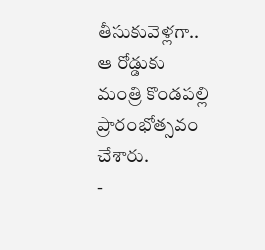తీసుకువెళ్లగా.. ఆ రోడ్డుకు మంత్రి కొండపల్లి ప్రారంభోత్సవం చేశారు.
-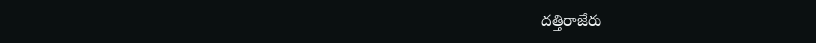దత్తిరాజేరు